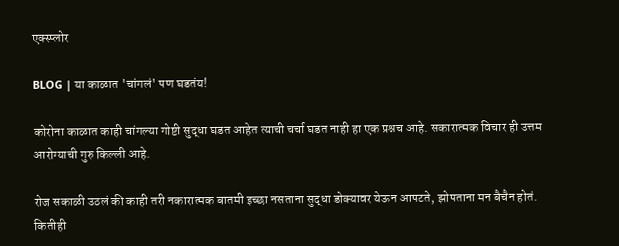एक्स्प्लोर

BLOG | या काळात 'चांगलं' पण घडतंय!

कोरोना काळात काही चांगल्या गोष्टी सुद्धा घडत आहेत त्याची चर्चा घडत नाही हा एक प्रश्नच आहे. सकारात्मक विचार ही उत्तम आरोग्याची गुरु किल्ली आहे.

रोज सकाळी उठलं की काही तरी नकारात्मक बातमी इच्छा नसताना सुद्धा डोक्यावर येऊन आपटते, झोपताना मन बैचैन होतं. कितीही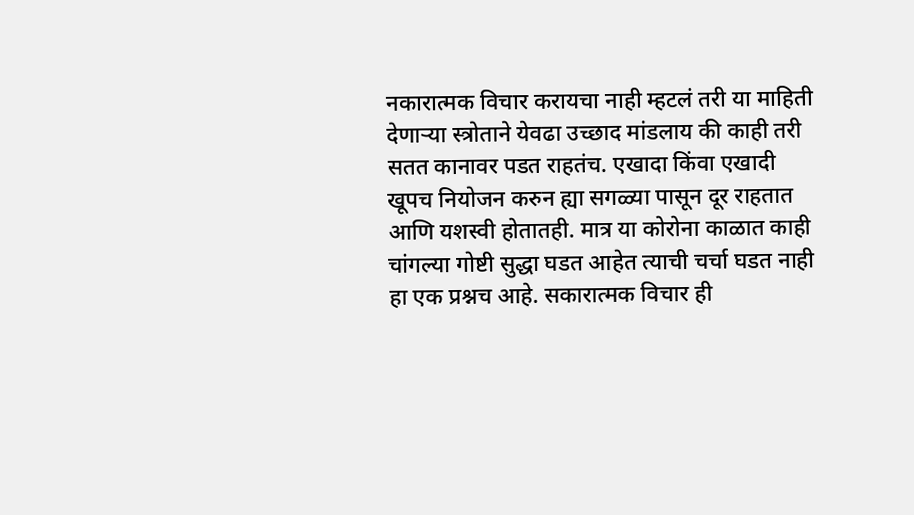नकारात्मक विचार करायचा नाही म्हटलं तरी या माहिती देणाऱ्या स्त्रोताने येवढा उच्छाद मांडलाय की काही तरी सतत कानावर पडत राहतंच. एखादा किंवा एखादी खूपच नियोजन करुन ह्या सगळ्या पासून दूर राहतात आणि यशस्वी होतातही. मात्र या कोरोना काळात काही चांगल्या गोष्टी सुद्धा घडत आहेत त्याची चर्चा घडत नाही हा एक प्रश्नच आहे. सकारात्मक विचार ही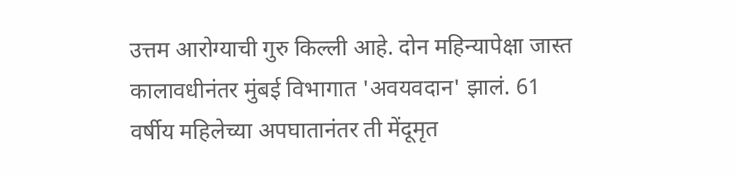उत्तम आरोग्याची गुरु किल्ली आहे. दोन महिन्यापेक्षा जास्त कालावधीनंतर मुंबई विभागात 'अवयवदान' झालं. 61 वर्षीय महिलेच्या अपघातानंतर ती मेंदूमृत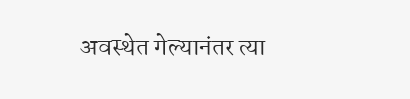अवस्थेत गेल्यानंतर त्या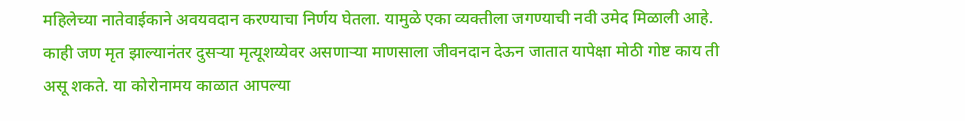महिलेच्या नातेवाईकाने अवयवदान करण्याचा निर्णय घेतला. यामुळे एका व्यक्तीला जगण्याची नवी उमेद मिळाली आहे. काही जण मृत झाल्यानंतर दुसऱ्या मृत्यूशय्येवर असणाऱ्या माणसाला जीवनदान देऊन जातात यापेक्षा मोठी गोष्ट काय ती असू शकते. या कोरोनामय काळात आपल्या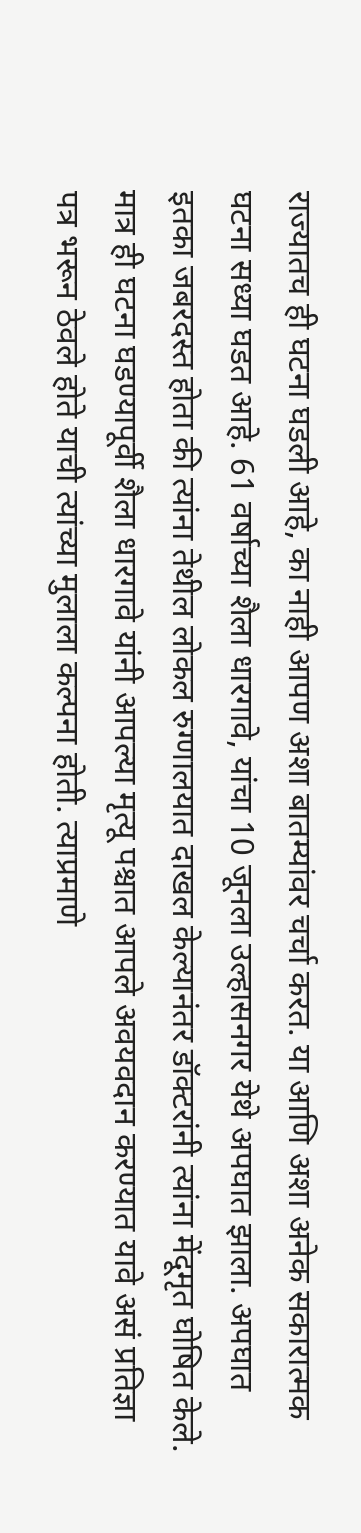राज्यातच ही घटना घडली आहे, का नाही आपण अशा बातम्यांवर चर्चा करत. या आणि अशा अनेक सकारात्मक घटना सध्या घडत आहे. 61 वर्षाच्या शैला धारगावे, यांचा 10 जूनला उल्हासनगर येथे अपघात झाला. अपघात इतका जबरदस्त होता की त्यांना तेथील लोकल रुग्णालयात दाखल केल्यानंतर डॉक्टरांनी त्यांना मेंदूमृत घोषित केले. मात्र ही घटना घडण्यापूर्वी शैला धारगावे यांनी आपल्या मृत्यू पश्चात आपले अवयवदान करण्यात यावे असं प्रतिज्ञा पत्र भरून ठेवले होते याची त्यांच्या मुलाला कल्पना होती. त्याप्रमाणे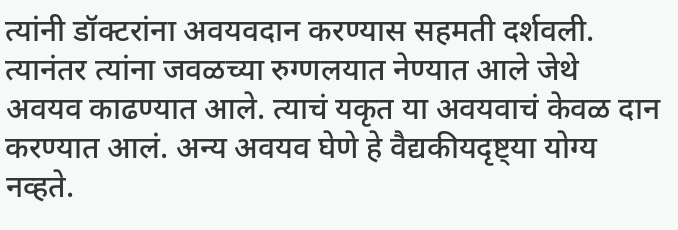त्यांनी डॉक्टरांना अवयवदान करण्यास सहमती दर्शवली. त्यानंतर त्यांना जवळच्या रुग्णलयात नेण्यात आले जेथे अवयव काढण्यात आले. त्याचं यकृत या अवयवाचं केवळ दान करण्यात आलं. अन्य अवयव घेणे हे वैद्यकीयदृष्ट्या योग्य नव्हते.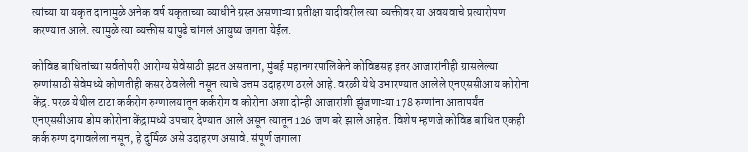त्यांच्या या यकृत दानामुळे अनेक वर्ष यकृताच्या व्याधीने ग्रस्त असणाऱ्या प्रतीक्षा यादीवरील त्या व्यक्तीवर या अवयवाचे प्रत्यारोपण करण्यात आले. त्यामुळे त्या व्यक्तीस यापुढे चांगलं आयुष्य जगता येईल.

कोविड बाधितांच्या सर्वतोपरी आरोग्य सेवेसाठी झटत असताना, मुंबई महानगरपालिकेने कोविडसह इतर आजारांनीही ग्रासलेल्या रुग्णांसाठी सेवेमध्ये कोणतीही कसर ठेवलेली नसून त्याचे उत्तम उदाहरण ठरले आहे. वरळी येथे उभारण्यात आलेले एनएससीआय कोरोना केंद्र. परळ येथील टाटा कर्करोग रुग्णालयातून कर्करोग व कोरोना अशा दोन्ही आजारांशी झुंजणाऱ्या 178 रुग्णांना आतापर्यंत एनएससीआय डोम कोरोना केंद्रामध्ये उपचार देण्यात आले असून त्यातून 126 जण बरे झाले आहेत. विशेष म्हणजे कोविड बाधित एकही कर्क रुग्ण दगावलेला नसून, हे दुर्मिळ असे उदाहरण असावे. संपूर्ण जगाला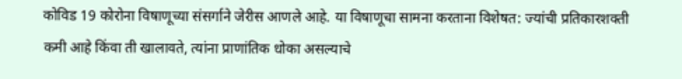कोविड 19 कोरोना विषाणूच्या संसर्गाने जेरीस आणले आहे. या विषाणूचा सामना करताना विशेषत: ज्यांची प्रतिकारशक्ती कमी आहे किंवा ती खालावते, त्यांना प्राणांतिक धोका असल्याचे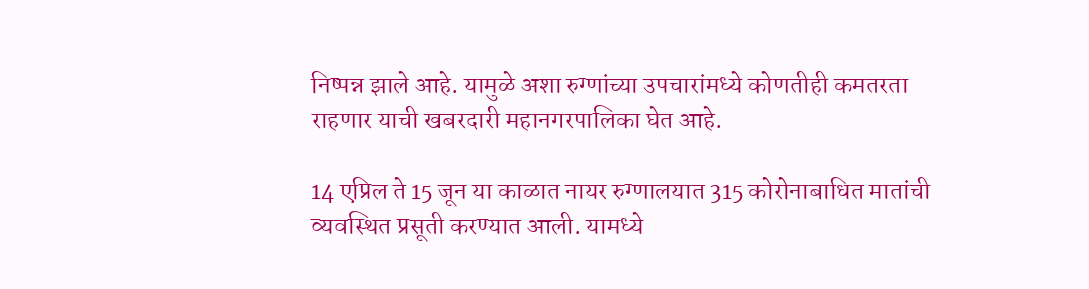निष्पन्न झाले आहे. यामुळे अशा रुग्णांच्या उपचारांमध्ये कोणतीही कमतरता राहणार याची खबरदारी महानगरपालिका घेत आहे.

14 एप्रिल ते 15 जून या काळात नायर रुग्णालयात 315 कोरोनाबाधित मातांची व्यवस्थित प्रसूती करण्यात आली. यामध्ये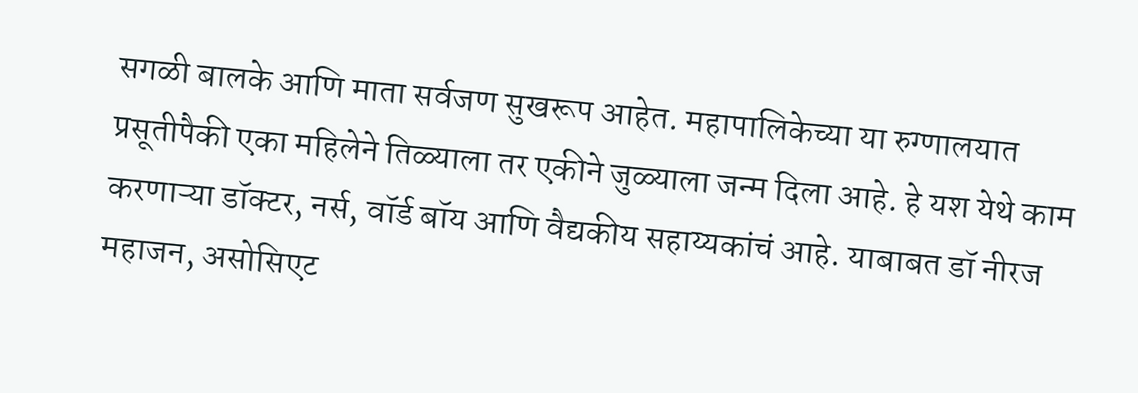सगळी बालके आणि माता सर्वजण सुखरूप आहेत. महापालिकेच्या या रुग्णालयात प्रसूतीपैकी एका महिलेने तिळ्याला तर एकीने जुळ्याला जन्म दिला आहे. हे यश येथे काम करणाऱ्या डॉक्टर, नर्स, वॉर्ड बॉय आणि वैद्यकीय सहाय्यकांचं आहे. याबाबत डॉ नीरज महाजन, असोसिएट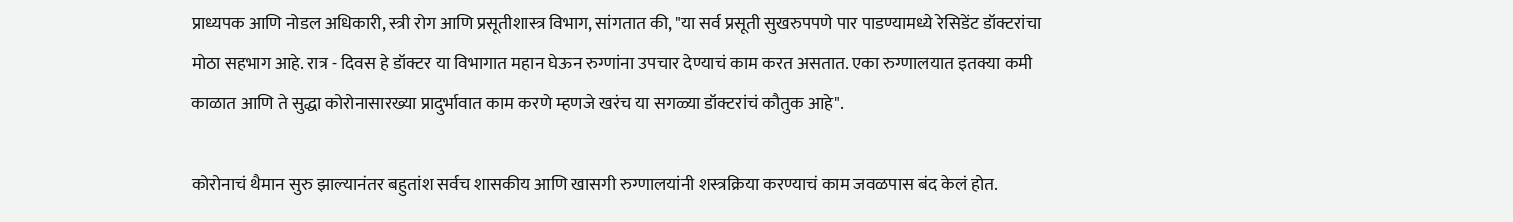प्राध्यपक आणि नोडल अधिकारी, स्त्री रोग आणि प्रसूतीशास्त्र विभाग, सांगतात की, "या सर्व प्रसूती सुखरुपपणे पार पाडण्यामध्ये रेसिडेंट डॉक्टरांचा मोठा सहभाग आहे. रात्र - दिवस हे डॉक्टर या विभागात महान घेऊन रुग्णांना उपचार देण्याचं काम करत असतात. एका रुग्णालयात इतक्या कमी काळात आणि ते सुद्धा कोरोनासारख्या प्रादुर्भावात काम करणे म्हणजे खरंच या सगळ्या डॉक्टरांचं कौतुक आहे".

कोरोनाचं थैमान सुरु झाल्यानंतर बहुतांश सर्वच शासकीय आणि खासगी रुग्णालयांनी शस्त्रक्रिया करण्याचं काम जवळपास बंद केलं होत.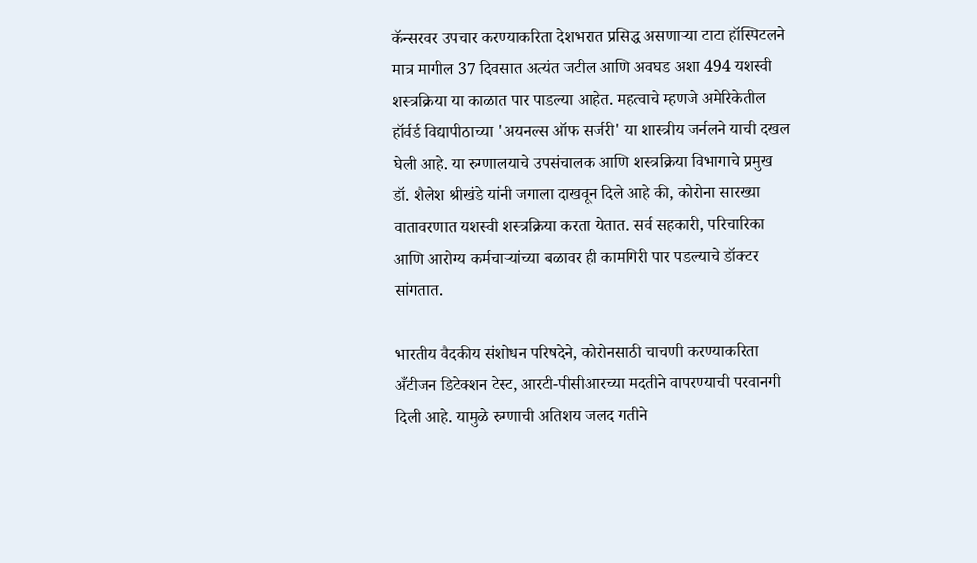कॅन्सरवर उपचार करण्याकरिता देशभरात प्रसिद्ध असणाऱ्या टाटा हॉस्पिटलने मात्र मागील 37 दिवसात अत्यंत जटील आणि अवघड अशा 494 यशस्वी शस्त्रक्रिया या काळात पार पाडल्या आहेत. महत्वाचे म्हणजे अमेरिकेतील हॉर्वर्ड विद्यापीठाच्या 'अयनल्स ऑफ सर्जरी' या शास्त्रीय जर्नलने याची दखल घेली आहे. या रुग्णालयाचे उपसंचालक आणि शस्त्रक्रिया विभागाचे प्रमुख डॉ. शैलेश श्रीखंडे यांनी जगाला दाखवून दिले आहे की, कोरोना सारख्या वातावरणात यशस्वी शस्त्रक्रिया करता येतात. सर्व सहकारी, परिचारिका आणि आरोग्य कर्मचाऱ्यांच्या बळावर ही कामगिरी पार पडल्याचे डॉक्टर सांगतात.

भारतीय वैदकीय संशोधन परिषदेने, कोरोनसाठी चाचणी करण्याकरिता अँटीजन डिटेक्शन टेस्ट, आरटी-पीसीआरच्या मदतीने वापरण्याची परवानगी दिली आहे. यामुळे रुग्णाची अतिशय जलद गतीने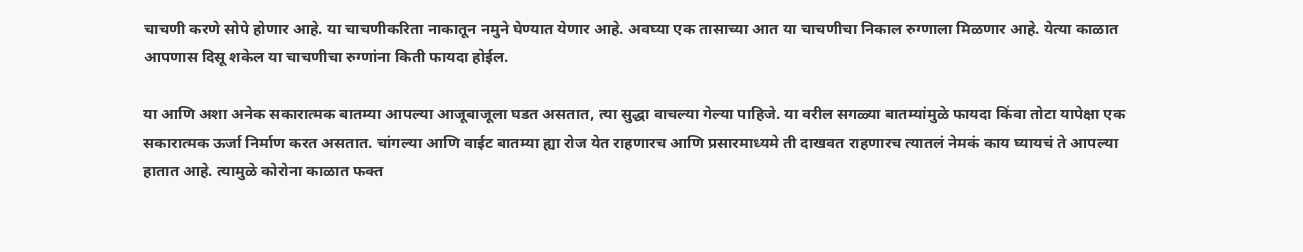चाचणी करणे सोपे होणार आहे. या चाचणीकरिता नाकातून नमुने घेण्यात येणार आहे. अवघ्या एक तासाच्या आत या चाचणीचा निकाल रुग्णाला मिळणार आहे. येत्या काळात आपणास दिसू शकेल या चाचणीचा रुग्णांना किती फायदा होईल.

या आणि अशा अनेक सकारात्मक बातम्या आपल्या आजूबाजूला घडत असतात, त्या सुद्धा वाचल्या गेल्या पाहिजे. या वरील सगळ्या बातम्यांमुळे फायदा किंवा तोटा यापेक्षा एक सकारात्मक ऊर्जा निर्माण करत असतात. चांगल्या आणि वाईट बातम्या ह्या रोज येत राहणारच आणि प्रसारमाध्यमे ती दाखवत राहणारच त्यातलं नेमकं काय घ्यायचं ते आपल्या हातात आहे. त्यामुळे कोरोना काळात फक्त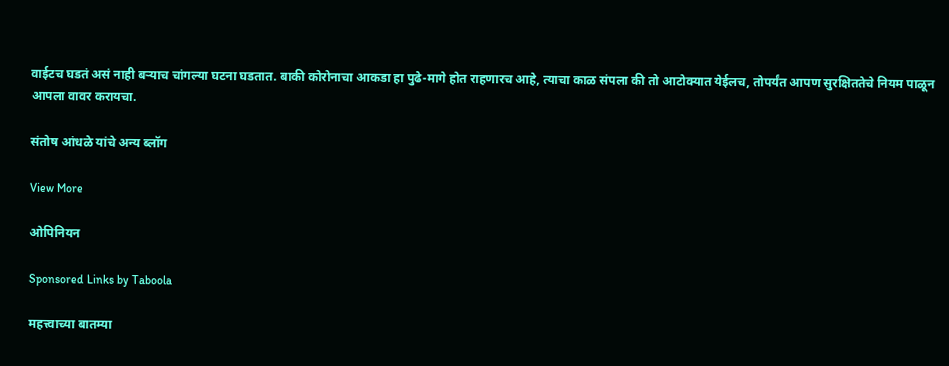वाईटच घडतं असं नाही बऱ्याच चांगल्या घटना घडतात. बाकी कोरोनाचा आकडा हा पुढे-मागे होत राहणारच आहे, त्याचा काळ संपला की तो आटोक्यात येईलच, तोपर्यंत आपण सुरक्षिततेचे नियम पाळून आपला वावर करायचा.

संतोष आंधळे यांचे अन्य ब्लॉग

View More

ओपिनियन

Sponsored Links by Taboola

महत्त्वाच्या बातम्या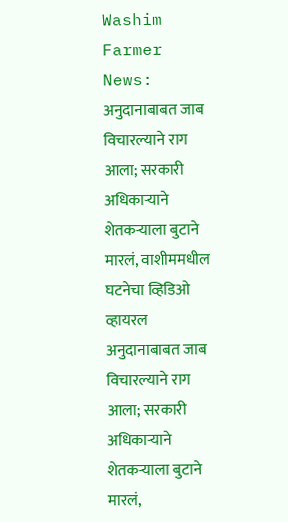Washim Farmer News: अनुदानाबाबत जाब विचारल्याने राग आला; सरकारी अधिकाऱ्याने शेतकऱ्याला बुटाने मारलं, वाशीममधील घटनेचा व्हिडिओ व्हायरल
अनुदानाबाबत जाब विचारल्याने राग आला; सरकारी अधिकाऱ्याने शेतकऱ्याला बुटाने मारलं,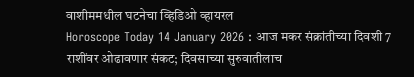वाशीममधील घटनेचा व्हिडिओ व्हायरल
Horoscope Today 14 January 2026 : आज मकर संक्रांतीच्या दिवशी 7 राशींवर ओढावणार संकट; दिवसाच्या सुरुवातीलाच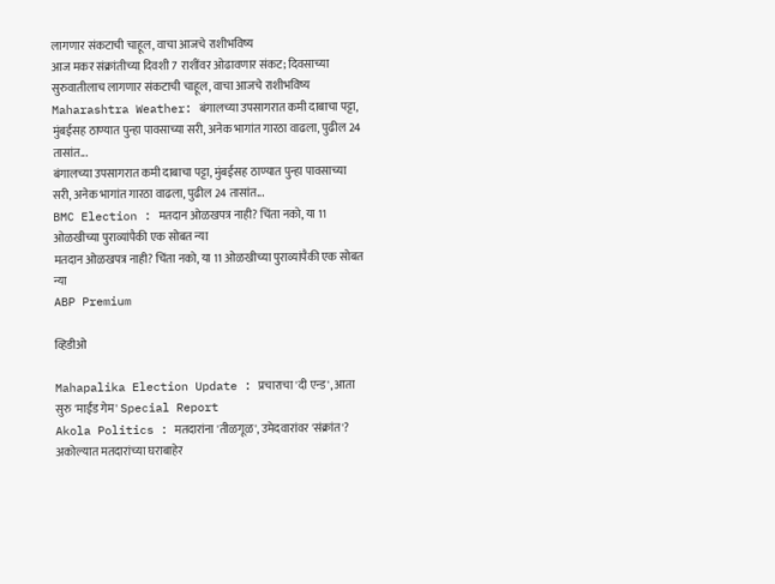लागणार संकटाची चाहूल, वाचा आजचे राशीभविष्य
आज मकर संक्रांतीच्या दिवशी 7 राशींवर ओढावणार संकट; दिवसाच्या सुरुवातीलाच लागणार संकटाची चाहूल, वाचा आजचे राशीभविष्य
Maharashtra Weather: बंगालच्या उपसागरात कमी दाबाचा पट्टा, मुंबईसह ठाण्यात पुन्हा पावसाच्या सरी, अनेक भागांत गारठा वाढला, पुढील 24 तासांत...
बंगालच्या उपसागरात कमी दाबाचा पट्टा, मुंबईसह ठाण्यात पुन्हा पावसाच्या सरी, अनेक भागांत गारठा वाढला, पुढील 24 तासांत...
BMC Election : मतदान ओळखपत्र नाही? चिंता नको, या 11 ओळखीच्या पुराव्यांपैकी एक सोबत न्या
मतदान ओळखपत्र नाही? चिंता नको, या 11 ओळखीच्या पुराव्यांपैकी एक सोबत न्या
ABP Premium

व्हिडीओ

Mahapalika Election Update : प्रचाराचा 'दी एन्ड', आता सुरु 'माईंड गेम' Special Report
Akola Politics : मतदारांना 'तीळगूळ', उमेदवारांवर 'संक्रांत'? अकोल्यात मतदारांच्या घराबाहेर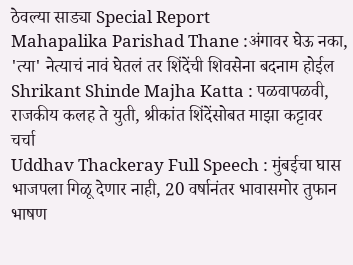ठेवल्या साड्या Special Report
Mahapalika Parishad Thane :अंगावर घेऊ नका, 'त्या' नेत्याचं नावं घेतलं तर शिंदेंची शिवसेना बदनाम होईल
Shrikant Shinde Majha Katta : पळवापळवी, राजकीय कलह ते युती, श्रीकांत शिंदेंसोबत माझा कट्टावर चर्चा
Uddhav Thackeray Full Speech : मुंबईचा घास भाजपला गिळू देणार नाही, 20 वर्षानंतर भावासमोर तुफान भाषण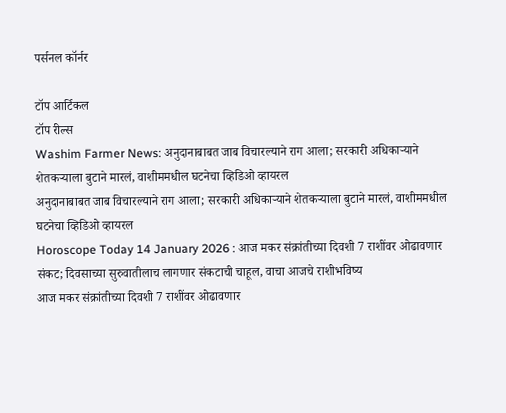पर्सनल कॉर्नर

टॉप आर्टिकल
टॉप रील्स
Washim Farmer News: अनुदानाबाबत जाब विचारल्याने राग आला; सरकारी अधिकाऱ्याने शेतकऱ्याला बुटाने मारलं, वाशीममधील घटनेचा व्हिडिओ व्हायरल
अनुदानाबाबत जाब विचारल्याने राग आला; सरकारी अधिकाऱ्याने शेतकऱ्याला बुटाने मारलं, वाशीममधील घटनेचा व्हिडिओ व्हायरल
Horoscope Today 14 January 2026 : आज मकर संक्रांतीच्या दिवशी 7 राशींवर ओढावणार संकट; दिवसाच्या सुरुवातीलाच लागणार संकटाची चाहूल, वाचा आजचे राशीभविष्य
आज मकर संक्रांतीच्या दिवशी 7 राशींवर ओढावणार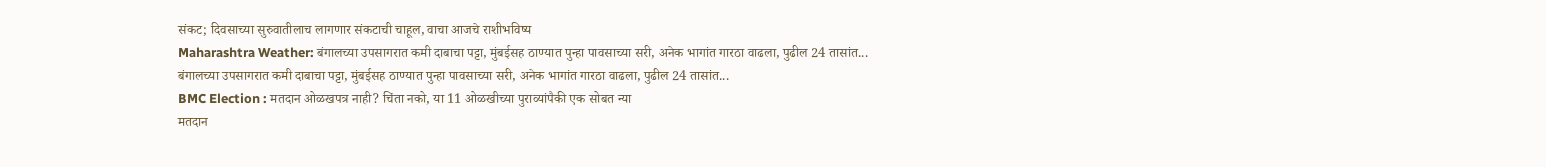संकट; दिवसाच्या सुरुवातीलाच लागणार संकटाची चाहूल, वाचा आजचे राशीभविष्य
Maharashtra Weather: बंगालच्या उपसागरात कमी दाबाचा पट्टा, मुंबईसह ठाण्यात पुन्हा पावसाच्या सरी, अनेक भागांत गारठा वाढला, पुढील 24 तासांत...
बंगालच्या उपसागरात कमी दाबाचा पट्टा, मुंबईसह ठाण्यात पुन्हा पावसाच्या सरी, अनेक भागांत गारठा वाढला, पुढील 24 तासांत...
BMC Election : मतदान ओळखपत्र नाही? चिंता नको, या 11 ओळखीच्या पुराव्यांपैकी एक सोबत न्या
मतदान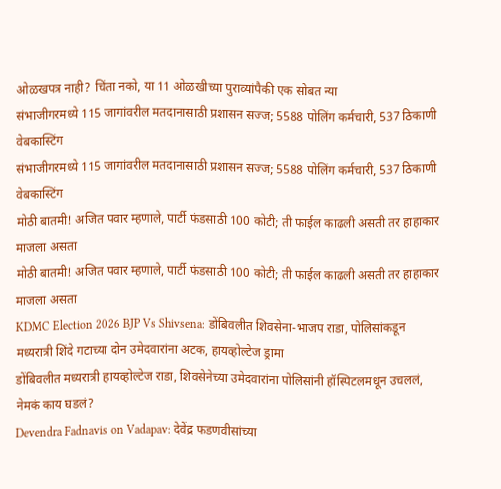ओळखपत्र नाही? चिंता नको, या 11 ओळखीच्या पुराव्यांपैकी एक सोबत न्या
संभाजीगरमध्ये 115 जागांवरील मतदानासाठी प्रशासन सज्ज; 5588 पोलिंग कर्मचारी, 537 ठिकाणी वेबकास्टिंग
संभाजीगरमध्ये 115 जागांवरील मतदानासाठी प्रशासन सज्ज; 5588 पोलिंग कर्मचारी, 537 ठिकाणी वेबकास्टिंग
मोठी बातमी! अजित पवार म्हणाले, पार्टी फंडसाठी 100 कोटी; ती फाईल काढली असती तर हाहाकार माजला असता
मोठी बातमी! अजित पवार म्हणाले, पार्टी फंडसाठी 100 कोटी; ती फाईल काढली असती तर हाहाकार माजला असता
KDMC Election 2026 BJP Vs Shivsena: डोंबिवलीत शिवसेना-भाजप राडा, पोलिसांकडून मध्यरात्री शिंदे गटाच्या दोन उमेदवारांना अटक, हायव्होल्टेज ड्रामा
डोंबिवलीत मध्यरात्री हायव्होल्टेज राडा, शिवसेनेच्या उमेदवारांना पोलिसांनी हॉस्पिटलमधून उचललं, नेमकं काय घडलं?
Devendra Fadnavis on Vadapav: देवेंद्र फडणवीसांच्या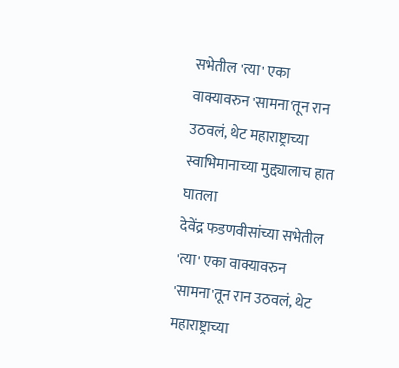सभेतील 'त्या' एका वाक्यावरुन 'सामना'तून रान उठवलं, थेट महाराष्ट्राच्या स्वाभिमानाच्या मुद्द्यालाच हात घातला
देवेंद्र फडणवीसांच्या सभेतील 'त्या' एका वाक्यावरुन 'सामना'तून रान उठवलं, थेट महाराष्ट्राच्या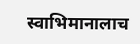स्वाभिमानालाच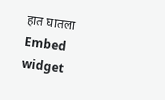हात घातला
Embed widget